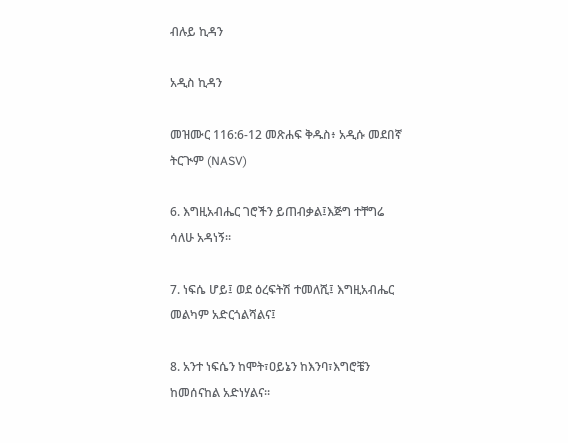ብሉይ ኪዳን

አዲስ ኪዳን

መዝሙር 116:6-12 መጽሐፍ ቅዱስ፥ አዲሱ መደበኛ ትርጒም (NASV)

6. እግዚአብሔር ገሮችን ይጠብቃል፤እጅግ ተቸግሬ ሳለሁ አዳነኝ።

7. ነፍሴ ሆይ፤ ወደ ዕረፍትሽ ተመለሺ፤ እግዚአብሔር መልካም አድርጎልሻልና፤

8. አንተ ነፍሴን ከሞት፣ዐይኔን ከእንባ፣እግሮቼን ከመሰናከል አድነሃልና።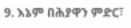9. እኔም በሕያዋን ምድር፣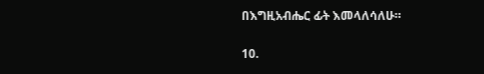በእግዚአብሔር ፊት እመላለሳለሁ።

10.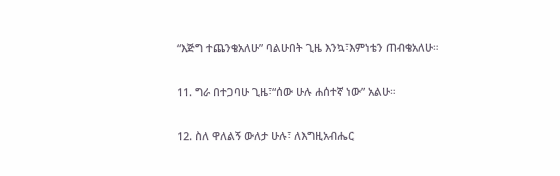“እጅግ ተጨንቄአለሁ” ባልሁበት ጊዜ እንኳ፣እምነቴን ጠብቄአለሁ።

11. ግራ በተጋባሁ ጊዜ፣“ሰው ሁሉ ሐሰተኛ ነው” አልሁ።

12. ስለ ዋለልኝ ውለታ ሁሉ፣ ለእግዚአብሔር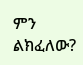ምን ልክፈለው?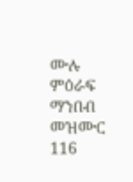ሙሉ ምዕራፍ ማንበብ መዝሙር 116